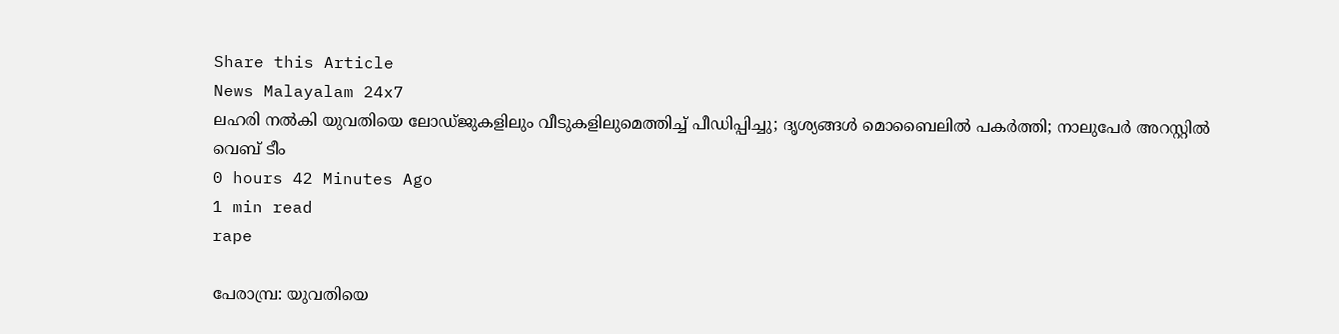Share this Article
News Malayalam 24x7
ലഹരി നല്‍കി യുവതിയെ ലോഡ്ജുകളിലും വീടുകളിലുമെത്തിച്ച് പീഡിപ്പിച്ചു; ദൃശ്യങ്ങള്‍ മൊബൈലില്‍ പകര്‍ത്തി; നാലുപേര്‍ അറസ്റ്റില്‍
വെബ് ടീം
0 hours 42 Minutes Ago
1 min read
rape

പേരാമ്പ്ര: യുവതിയെ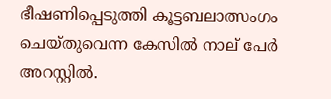ഭീഷണിപ്പെടുത്തി കൂട്ടബലാത്സംഗം ചെയ്തുവെന്ന കേസിൽ നാല് പേർ അറസ്റ്റിൽ.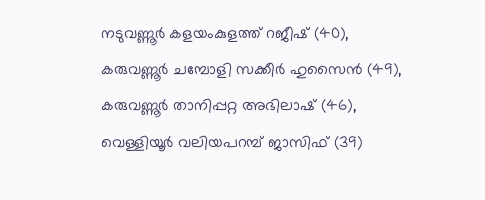നടുവണ്ണൂർ കളയംകുളത്ത് റജീഷ് (40), കരുവണ്ണൂർ ചമ്പോളി സക്കീർ ഹുസൈൻ (49), കരുവണ്ണൂർ താനിപ്പറ്റ അഭിലാഷ് (46), വെള്ളിയൂർ വലിയപറമ്പ് ജാസിഫ് (39)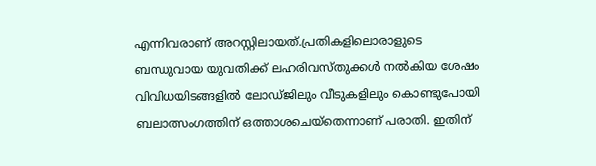എന്നിവരാണ് അറസ്റ്റിലായത്.പ്രതികളിലൊരാളുടെ ബന്ധുവായ യുവതിക്ക് ലഹരിവസ്തുക്കൾ നൽകിയ ശേഷം വിവിധയിടങ്ങളിൽ ലോഡ്ജിലും വീടുകളിലും കൊണ്ടുപോയി ബലാത്സംഗത്തിന് ഒത്താശചെയ്തെന്നാണ് പരാതി. ഇതിന്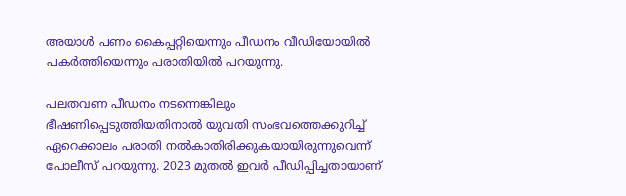അയാൾ പണം കൈപ്പറ്റിയെന്നും പീഡനം വീഡിയോയിൽ പകർത്തിയെന്നും പരാതിയിൽ പറയുന്നു.

പലതവണ പീഡനം നടന്നെങ്കിലും ഭീഷണിപ്പെടുത്തിയതിനാൽ യുവതി സംഭവത്തെക്കുറിച്ച് ഏറെക്കാലം പരാതി നൽകാതിരിക്കുകയായിരുന്നുവെന്ന് പോലീസ് പറയുന്നു. 2023 മുതൽ ഇവർ പീഡിപ്പിച്ചതായാണ്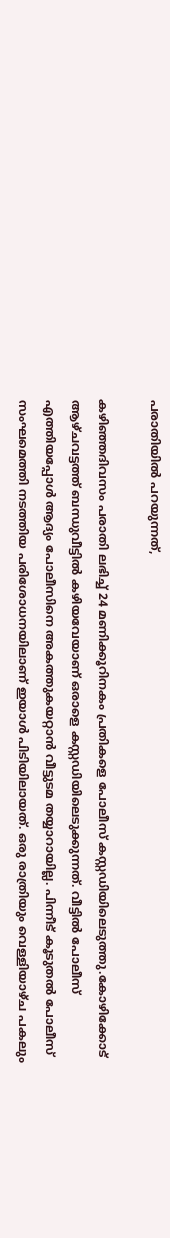പരാതിയിൽ പറയുന്നത്,

കഴിഞ്ഞദിവസം പരാതി ലഭിച്ച് 24 മണിക്കൂറിനകം പ്രതികളെ പോലീസ് കസ്റ്റഡിയിലെടുത്തു.കോഴിക്കോട് ആഴ്ചവട്ടത്ത് ബന്ധുവീട്ടിൽ കഴിയവേയാണ് ഒരാളെ കസ്റ്റഡിയിലെടുക്കുന്നത്. വീട്ടിൽ പോലീസ് എത്തിയപ്പോൾ ആദ്യം പോലീസിനെ അകത്തുകയറ്റാൻ വീട്ടുടമ തയ്യാറായില്ല. പിന്നീട് കൂടുതൽ പോലീസ് സംഘമെത്തി നടത്തിയ പരിശോധനയിലാണ് ഇയാൾ പിടിയിലായത്. ഒരു രാത്രിയും വെള്ളിയാഴ്ച പകലും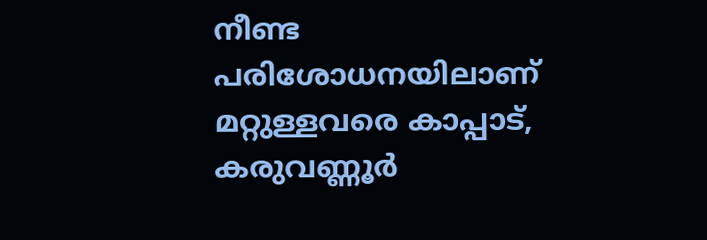നീണ്ട പരിശോധനയിലാണ് മറ്റുള്ളവരെ കാപ്പാട്, കരുവണ്ണൂർ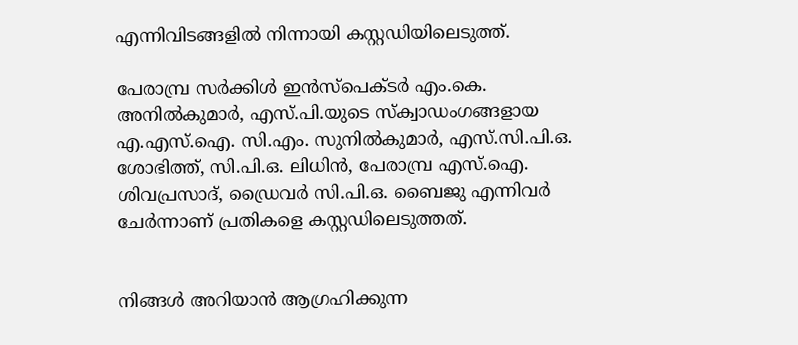എന്നിവിടങ്ങളിൽ നിന്നായി കസ്റ്റഡിയിലെടുത്ത്.

പേരാമ്പ്ര സർക്കിൾ ഇൻസ്പെക്ടർ എം.കെ. അനിൽകുമാർ, എസ്.പി.യുടെ സ്ക്വാഡംഗങ്ങളായ എ.എസ്.ഐ. സി.എം. സുനിൽകുമാർ, എസ്.സി.പി.ഒ. ശോഭിത്ത്, സി.പി.ഒ. ലിധിൻ, പേരാമ്പ്ര എസ്.ഐ. ശിവപ്രസാദ്, ഡ്രൈവർ സി.പി.ഒ. ബൈജു എന്നിവർ ചേർന്നാണ് പ്രതികളെ കസ്റ്റഡിലെടുത്തത്.


നിങ്ങൾ അറിയാൻ ആഗ്രഹിക്കുന്ന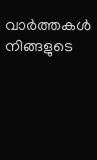വാർത്തകൾ നിങ്ങളുടെ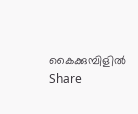കൈക്കുമ്പിളിൽ
Share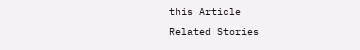this Article
Related Stories